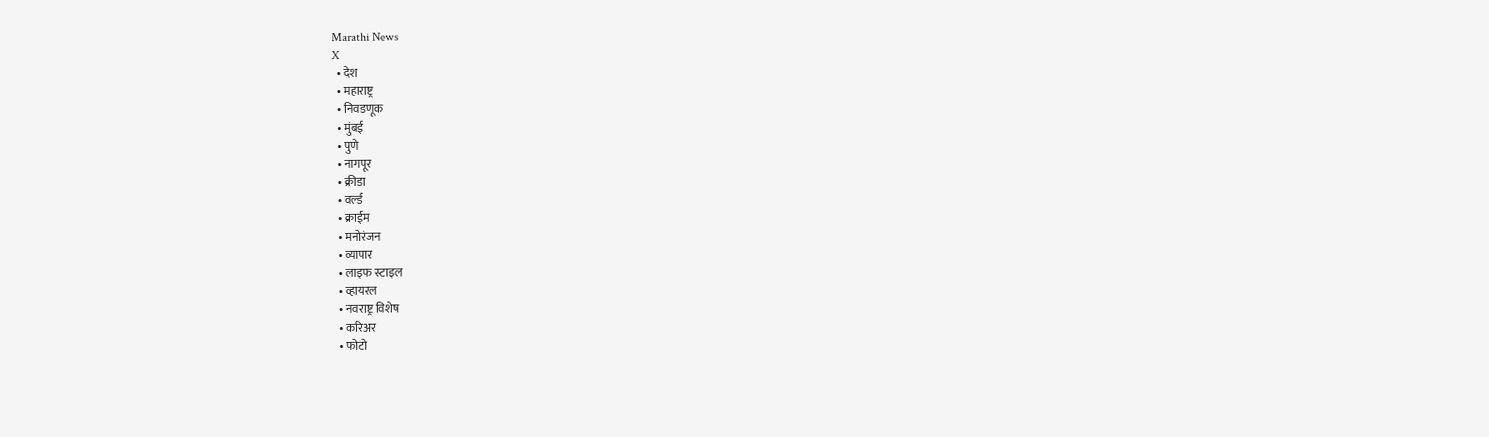Marathi News
X
  • देश
  • महाराष्ट्र
  • निवडणूक
  • मुंबई
  • पुणे
  • नागपूर
  • क्रीडा
  • वर्ल्ड
  • क्राईम
  • मनोरंजन
  • व्यापार
  • लाइफ स्टाइल
  • व्हायरल
  • नवराष्ट्र विशेष
  • करिअर
  • फोटो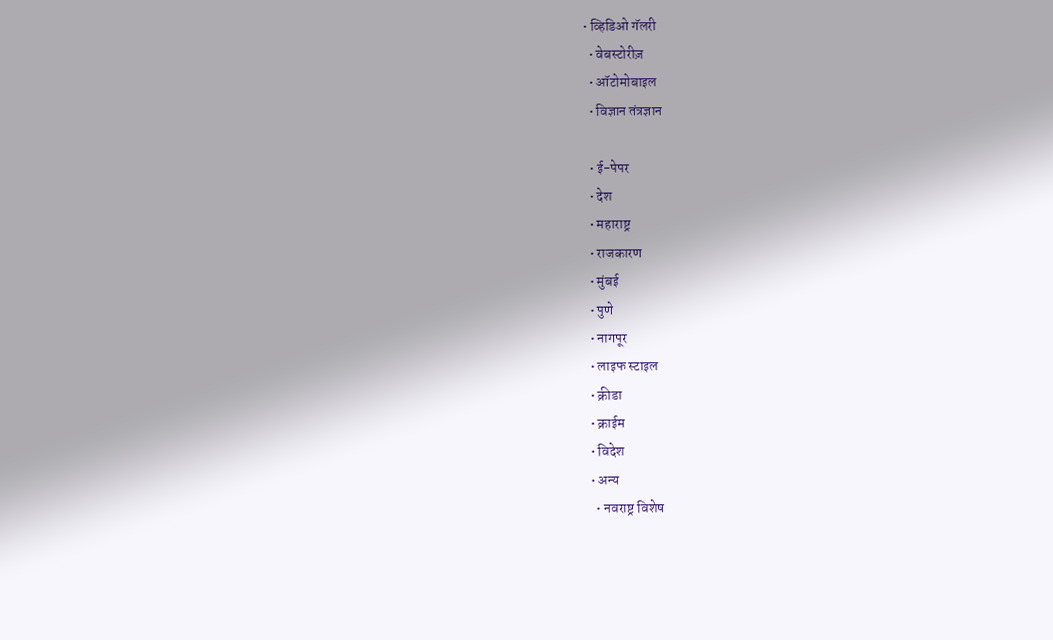• व्हिडिओ गॅलरी
  • वेबस्टोरीज़
  • ऑटोमोबाइल
  • विज्ञान तंत्रज्ञान

  • ई-पेपर
  • देश
  • महाराष्ट्र
  • राजकारण
  • मुंबई
  • पुणे
  • नागपूर
  • लाइफ स्टाइल
  • क्रीडा
  • क्राईम
  • विदेश
  • अन्य
    • नवराष्ट्र विशेष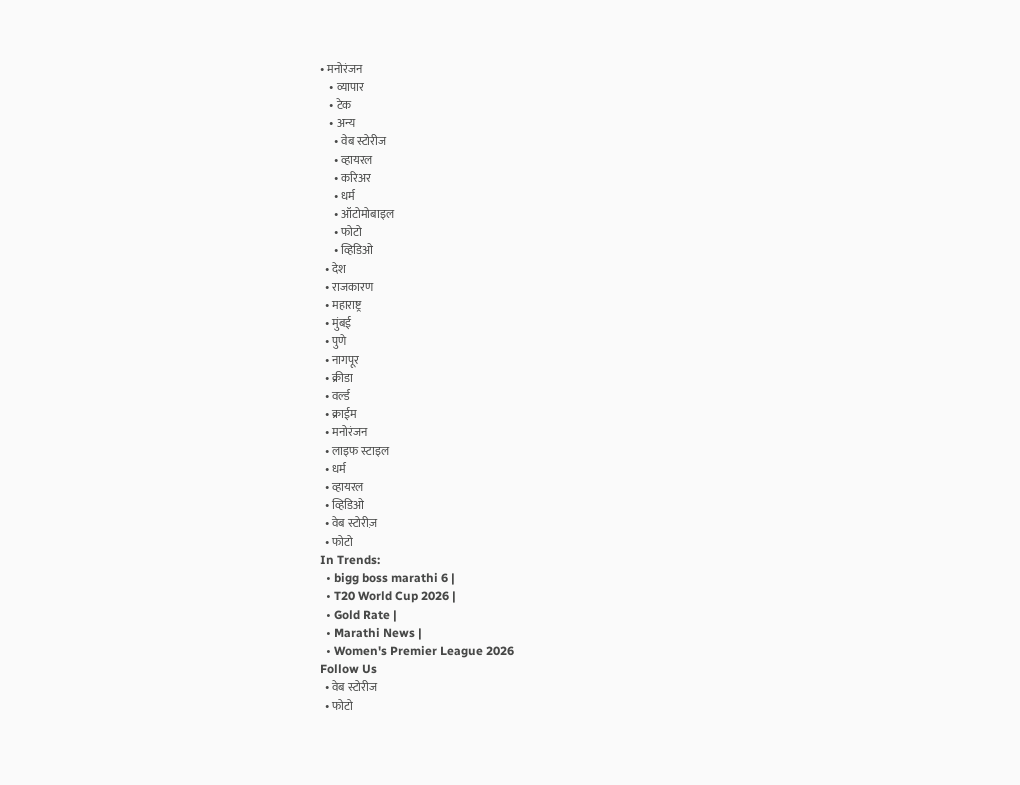• मनोरंजन
    • व्यापार
    • टेक
    • अन्य
      • वेब स्टोरीज
      • व्हायरल
      • करिअर
      • धर्म
      • ऑटोमोबाइल
      • फोटो
      • व्हिडिओ
  • देश
  • राजकारण
  • महाराष्ट्र
  • मुंबई
  • पुणे
  • नागपूर
  • क्रीडा
  • वर्ल्ड
  • क्राईम
  • मनोरंजन
  • लाइफ स्टाइल
  • धर्म
  • व्हायरल
  • व्हिडिओ
  • वेब स्टोरीज़
  • फोटो
In Trends:
  • bigg boss marathi 6 |
  • T20 World Cup 2026 |
  • Gold Rate |
  • Marathi News |
  • Women's Premier League 2026
Follow Us
  • वेब स्टोरीज
  • फोटो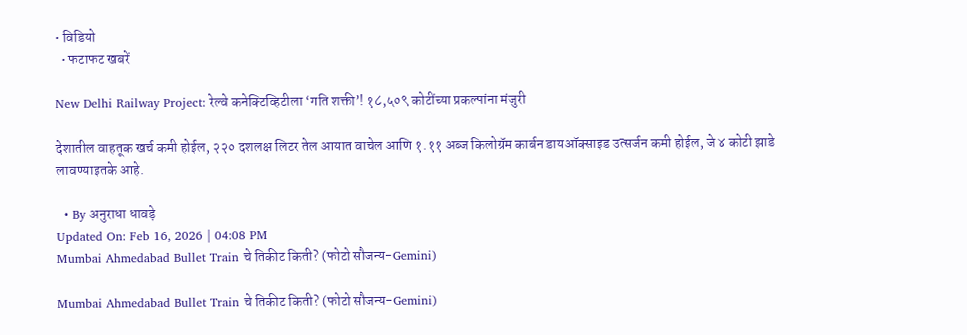• विडियो
  • फटाफट खबरें

New Delhi Railway Project: रेल्वे कनेक्टिव्हिटीला ‘गति शक्ती’! १८,५०९ कोटींच्या प्रकल्पांना मंजुरी

देशातील वाहतूक खर्च कमी होईल, २२० दशलक्ष लिटर तेल आयात वाचेल आणि १.११ अब्ज किलोग्रॅम कार्बन डायऑक्साइड उत्सर्जन कमी होईल, जे ४ कोटी झाडे लावण्याइतके आहे.

  • By अनुराधा धावड़े
Updated On: Feb 16, 2026 | 04:08 PM
Mumbai Ahmedabad Bullet Train चे तिकीट किती? (फोटो सौजन्य-Gemini)

Mumbai Ahmedabad Bullet Train चे तिकीट किती? (फोटो सौजन्य-Gemini)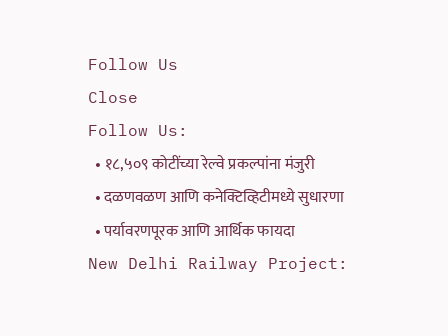Follow Us
Close
Follow Us:
  • १८,५०९ कोटींच्या रेल्वे प्रकल्पांना मंजुरी
  • दळणवळण आणि कनेक्टिव्हिटीमध्ये सुधारणा
  • पर्यावरणपूरक आणि आर्थिक फायदा
New Delhi Railway Project: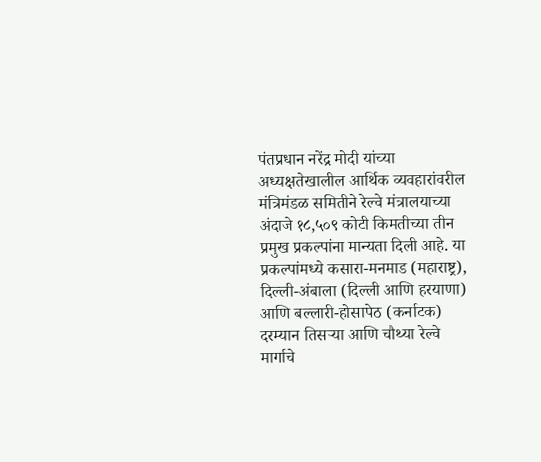पंतप्रधान नरेंद्र मोदी यांच्या अध्यक्षतेखालील आर्थिक व्यवहारांवरील मंत्रिमंडळ समितीने रेल्वे मंत्रालयाच्या अंदाजे १८,५०९ कोटी किमतीच्या तीन प्रमुख प्रकल्पांना मान्यता दिली आहे. या प्रकल्पांमध्ये कसारा-मनमाड (महाराष्ट्र), दिल्ली-अंबाला (दिल्ली आणि हरयाणा) आणि बल्लारी-होसापेठ (कर्नाटक) दरम्यान तिसऱ्या आणि चौथ्या रेल्वे मार्गाचे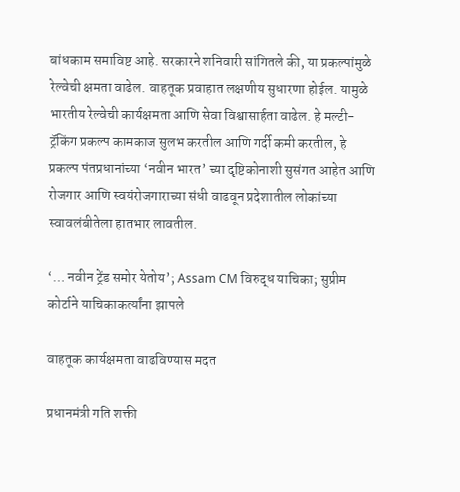बांधकाम समाविष्ट आहे. सरकारने शनिवारी सांगितले की, या प्रकल्पांमुळे रेल्वेची क्षमता वाढेल. वाहतूक प्रवाहात लक्षणीय सुधारणा होईल. यामुळे भारतीय रेल्वेची कार्यक्षमता आणि सेवा विश्वासार्हता वाढेल. हे मल्टी-ट्रॅकिंग प्रकल्प कामकाज सुलभ करतील आणि गर्दी कमी करतील, हे प्रकल्प पंतप्रधानांच्या ‘नवीन भारत’ च्या दृष्टिकोनाशी सुसंगत आहेत आणि रोजगार आणि स्वयंरोजगाराच्या संधी वाढवून प्रदेशातील लोकांच्या स्वावलंबीतेला हातभार लावतील.

‘… नवीन ट्रेंड समोर येतोय’; Assam CM विरुद्ध याचिका; सुप्रीम कोर्टाने याचिकाकर्त्यांना झापले

वाहतूक कार्यक्षमता वाढविण्यास मदत

प्रधानमंत्री गति शक्ती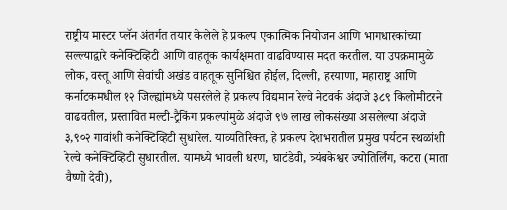राष्ट्रीय मास्टर प्लॅन अंतर्गत तयार केलेले हे प्रकल्प एकात्मिक नियोजन आणि भागधारकांच्या सल्ल्याद्वारे कनेक्टिव्हिटी आणि वाहतूक कार्यक्षमता वाढविण्यास मदत करतील. या उपक्रमामुळे लोक, वस्तू आणि सेवांची अखंड वाहतूक सुनिश्चित होईल, दिल्ली, हरयाणा, महाराष्ट्र आणि कर्नाटकमधील १२ जिल्ह्यांमध्ये पसरलेले हे प्रकल्प विद्यमान रेल्वे नेटवर्क अंदाजे ३८९ किलोमीटरने वाढवतील, प्रस्तावित मल्टी-ट्रैकिंग प्रकल्पांमुळे अंदाजे ९७ लाख लोकसंख्या असलेल्या अंदाजे ३,९०२ गावांशी कनेक्टिव्हिटी सुधारेल. याव्यतिरिक्त, हे प्रकल्प देशभरातील प्रमुख पर्यटन स्थळांशी रेल्वे कनेक्टिव्हिटी सुधारतील. यामध्ये भावली धरण, घाटंडेवी, त्र्यंबकेश्वर ज्योतिर्लिंग, कटरा (माता वैष्णो देवी),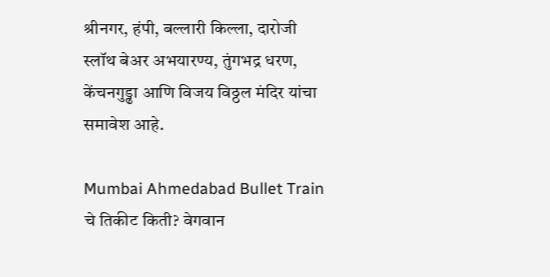श्रीनगर, हंपी, बल्लारी किल्ला, दारोजी स्लॉथ बेअर अभयारण्य, तुंगभद्र धरण, केंचनगुड्ढा आणि विजय विठ्ठल मंदिर यांचा समावेश आहे.

Mumbai Ahmedabad Bullet Train चे तिकीट किती? वेगवान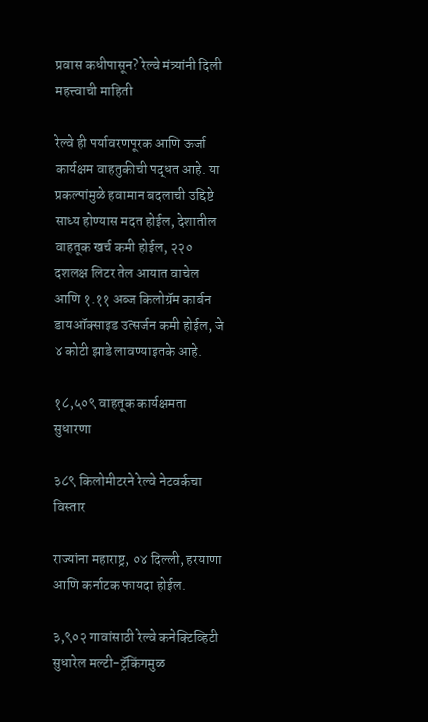प्रवास कधीपासून? रेल्वे मंत्र्यांनी दिली महत्त्वाची माहिती

रेल्वे ही पर्यावरणपूरक आणि ऊर्जा कार्यक्षम वाहतुकीची पद्धत आहे. या प्रकल्पांमुळे हवामान बदलाची उद्दिष्टे साध्य होण्यास मदत होईल, देशातील वाहतूक खर्च कमी होईल, २२० दशलक्ष लिटर तेल आयात वाचेल आणि १.११ अब्ज किलोग्रॅम कार्बन डायऑक्साइड उत्सर्जन कमी होईल, जे ४ कोटी झाडे लावण्याइतके आहे.

१८,५०९ वाहतूक कार्यक्षमता सुधारणा

३८९ किलोमीटरने रेल्वे नेटवर्कचा विस्तार

राज्यांना महाराष्ट्र, ०४ दिल्ली, हरयाणा आणि कर्नाटक फायदा होईल.

३,९०२ गावांसाठी रेल्वे कनेक्टिव्हिटी सुधारेल मल्टी-ट्रॅकिंगमुळ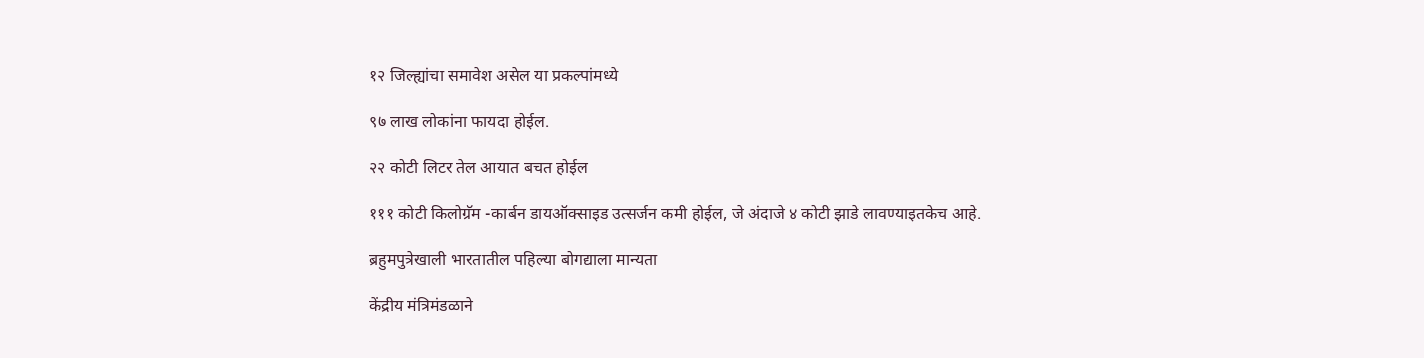१२ जिल्ह्यांचा समावेश असेल या प्रकल्पांमध्ये

९७ लाख लोकांना फायदा होईल.

२२ कोटी लिटर तेल आयात बचत होईल

१११ कोटी किलोग्रॅम -कार्बन डायऑक्साइड उत्सर्जन कमी होईल, जे अंदाजे ४ कोटी झाडे लावण्याइतकेच आहे.

ब्रहुमपुत्रेखाली भारतातील पहिल्या बोगद्याला मान्यता

केंद्रीय मंत्रिमंडळाने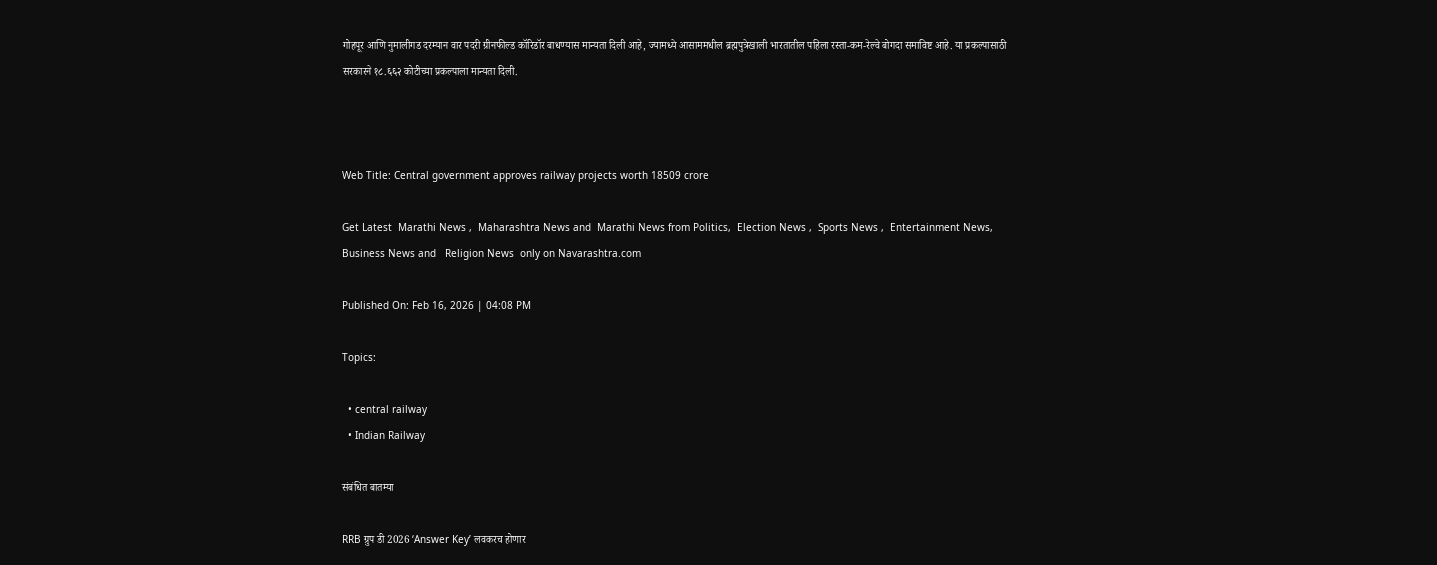गोहपूर आणि नुमालीगड दरम्यान वार पदरी ग्रीनफील्ड कॉरिडॉर बाधण्यास मान्यता दिली आहे, ज्यामध्ये आसाममधील ब्रह्मपुत्रेखाली भारतातील पहिला रस्ता-कम-रेल्वे बोगदा समाविष्ट आहे. या प्रकल्पासाठी सरकारने १८.६६२ कोटीच्या प्रकल्पाला मान्यता दिली.



Web Title: Central government approves railway projects worth 18509 crore

Get Latest  Marathi News ,  Maharashtra News and  Marathi News from Politics,  Election News ,  Sports News ,  Entertainment News,  Business News and   Religion News  only on Navarashtra.com

Published On: Feb 16, 2026 | 04:08 PM

Topics:

  • central railway
  • Indian Railway

संबंधित बातम्या

RRB ग्रुप डी 2026 ‘Answer Key’ लवकरच होणार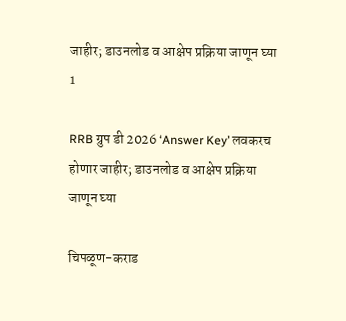जाहीर; डाउनलोड व आक्षेप प्रक्रिया जाणून घ्या
1

RRB ग्रुप डी 2026 ‘Answer Key’ लवकरच होणार जाहीर; डाउनलोड व आक्षेप प्रक्रिया जाणून घ्या

चिपळूण-कराड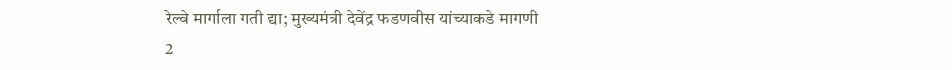रेल्वे मार्गाला गती द्या; मुख्यमंत्री देवेंद्र फडणवीस यांच्याकडे मागणी
2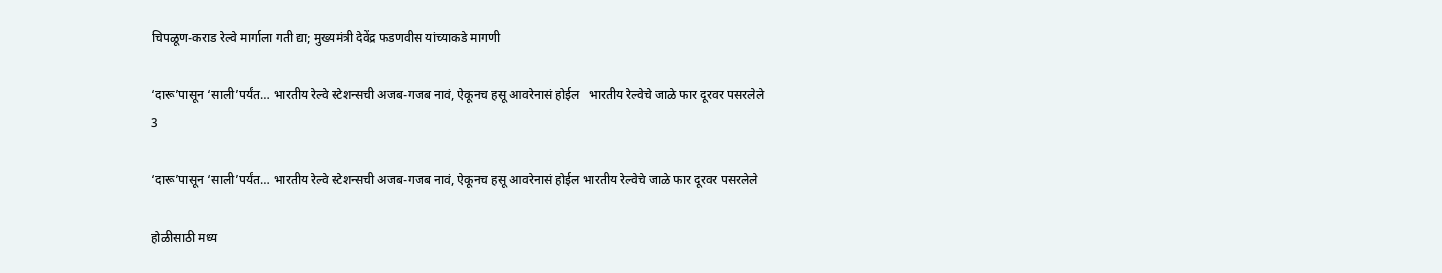चिपळूण-कराड रेल्वे मार्गाला गती द्या; मुख्यमंत्री देवेंद्र फडणवीस यांच्याकडे मागणी

‘दारू’पासून ‘साली’पर्यंत… भारतीय रेल्वे स्टेशन्सची अजब-गजब नावं, ऐकूनच हसू आवरेनासं होईल   भारतीय रेल्वेचे जाळे फार दूरवर पसरलेले
3

‘दारू’पासून ‘साली’पर्यंत… भारतीय रेल्वे स्टेशन्सची अजब-गजब नावं, ऐकूनच हसू आवरेनासं होईल भारतीय रेल्वेचे जाळे फार दूरवर पसरलेले

होळीसाठी मध्य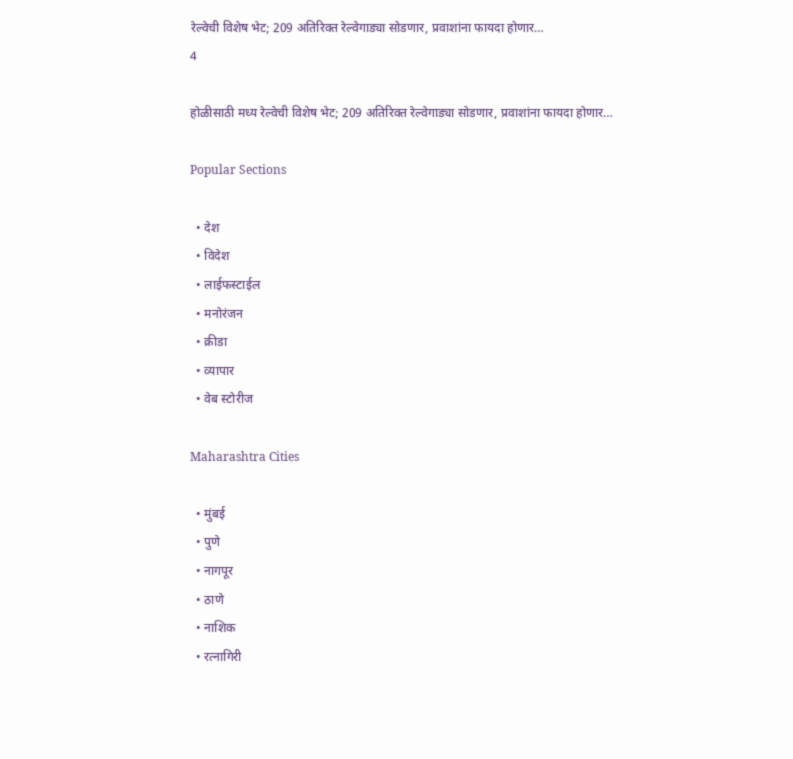रेल्वेची विशेष भेट; 209 अतिरिक्त रेल्वेगाड्या सोडणार, प्रवाशांना फायदा होणार…
4

होळीसाठी मध्य रेल्वेची विशेष भेट; 209 अतिरिक्त रेल्वेगाड्या सोडणार, प्रवाशांना फायदा होणार…

Popular Sections

  • देश
  • विदेश
  • लाईफस्टाईल
  • मनोरंजन
  • क्रीडा
  • व्यापार
  • वेब स्टोरीज

Maharashtra Cities

  • मुंबई
  • पुणे
  • नागपूर
  • ठाणे
  • नाशिक
  • रत्नागिरी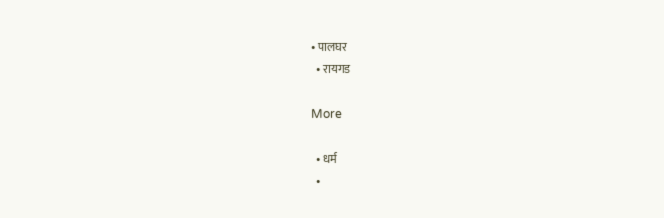• पालघर
  • रायगड

More

  • धर्म
  •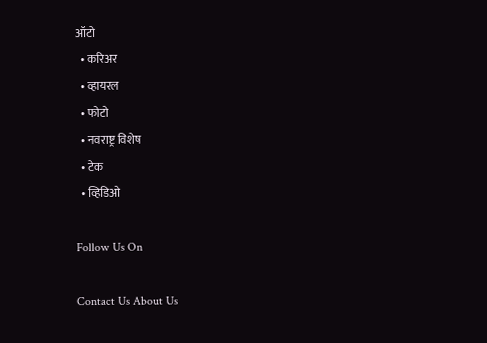ऑटो
  • करिअर
  • व्हायरल
  • फोटो
  • नवराष्ट्र विशेष
  • टेक
  • व्हिडिओ

Follow Us On

Contact Us About Us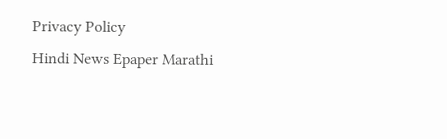Privacy Policy
Hindi News Epaper Marathi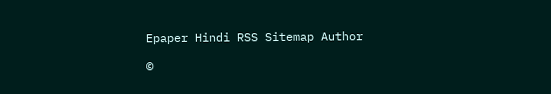Epaper Hindi RSS Sitemap Author

©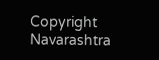Copyright Navarashtra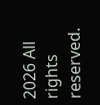2026 All rights reserved.